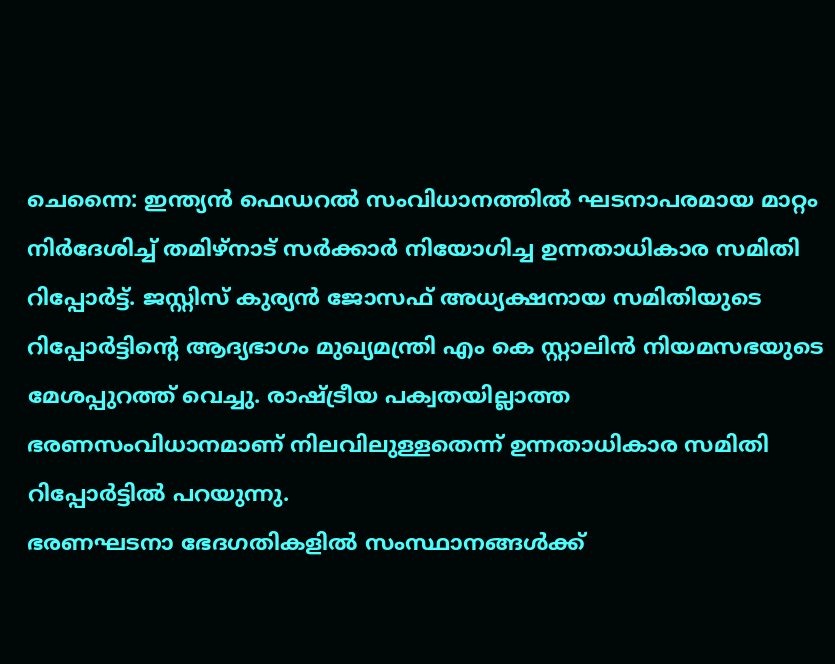ചെന്നൈ: ഇന്ത്യൻ ഫെഡറൽ സംവിധാനത്തിൽ ഘടനാപരമായ മാറ്റം നിർദേശിച്ച് തമിഴ്നാട് സർക്കാർ നിയോഗിച്ച ഉന്നതാധികാര സമിതി റിപ്പോർട്ട്. ജസ്റ്റിസ് കുര്യൻ ജോസഫ് അധ്യക്ഷനായ സമിതിയുടെ റിപ്പോർട്ടിന്റെ ആദ്യഭാഗം മുഖ്യമന്ത്രി എം കെ സ്റ്റാലിൻ നിയമസഭയുടെ മേശപ്പുറത്ത് വെച്ചു. രാഷ്ട്രീയ പക്വതയില്ലാത്ത ഭരണസംവിധാനമാണ് നിലവിലുള്ളതെന്ന് ഉന്നതാധികാര സമിതി റിപ്പോർട്ടിൽ പറയുന്നു.
ഭരണഘടനാ ഭേദഗതികളിൽ സംസ്ഥാനങ്ങൾക്ക്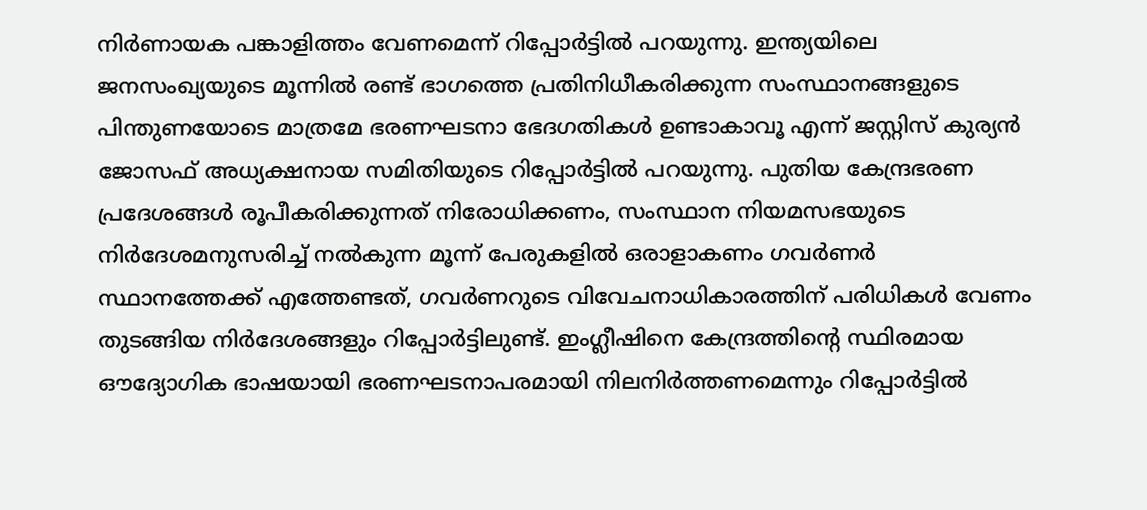നിർണായക പങ്കാളിത്തം വേണമെന്ന് റിപ്പോർട്ടിൽ പറയുന്നു. ഇന്ത്യയിലെ ജനസംഖ്യയുടെ മൂന്നിൽ രണ്ട് ഭാഗത്തെ പ്രതിനിധീകരിക്കുന്ന സംസ്ഥാനങ്ങളുടെ പിന്തുണയോടെ മാത്രമേ ഭരണഘടനാ ഭേദഗതികൾ ഉണ്ടാകാവൂ എന്ന് ജസ്റ്റിസ് കുര്യൻ ജോസഫ് അധ്യക്ഷനായ സമിതിയുടെ റിപ്പോർട്ടിൽ പറയുന്നു. പുതിയ കേന്ദ്രഭരണ പ്രദേശങ്ങൾ രൂപീകരിക്കുന്നത് നിരോധിക്കണം, സംസ്ഥാന നിയമസഭയുടെ നിർദേശമനുസരിച്ച് നൽകുന്ന മൂന്ന് പേരുകളിൽ ഒരാളാകണം ഗവർണർ സ്ഥാനത്തേക്ക് എത്തേണ്ടത്, ഗവർണറുടെ വിവേചനാധികാരത്തിന് പരിധികൾ വേണം തുടങ്ങിയ നിർദേശങ്ങളും റിപ്പോർട്ടിലുണ്ട്. ഇംഗ്ലീഷിനെ കേന്ദ്രത്തിന്റെ സ്ഥിരമായ ഔദ്യോഗിക ഭാഷയായി ഭരണഘടനാപരമായി നിലനിർത്തണമെന്നും റിപ്പോർട്ടിൽ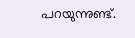പറയുന്നുണ്ട്.